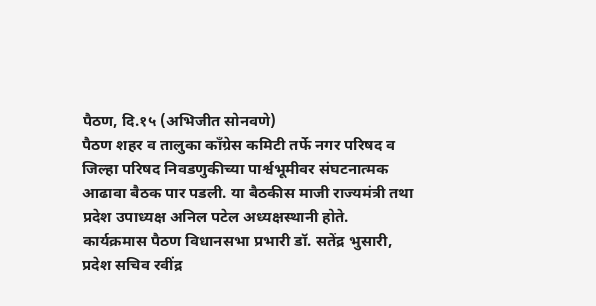पैठण, दि.१५ (अभिजीत सोनवणे)
पैठण शहर व तालुका काँग्रेस कमिटी तर्फे नगर परिषद व जिल्हा परिषद निवडणुकीच्या पार्श्वभूमीवर संघटनात्मक आढावा बैठक पार पडली. या बैठकीस माजी राज्यमंत्री तथा प्रदेश उपाध्यक्ष अनिल पटेल अध्यक्षस्थानी होते.
कार्यक्रमास पैठण विधानसभा प्रभारी डॉ. सतेंद्र भुसारी, प्रदेश सचिव रवींद्र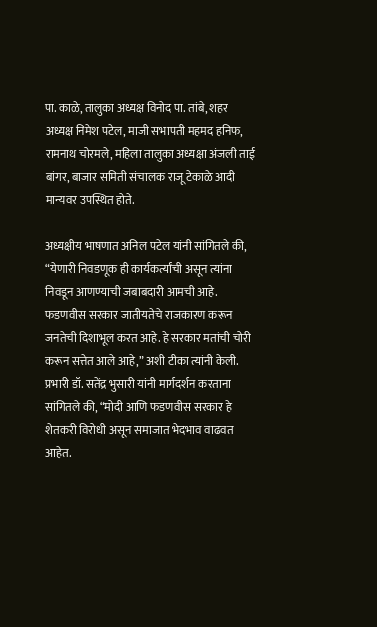पा. काळे, तालुका अध्यक्ष विनोद पा. तांबे, शहर अध्यक्ष निमेश पटेल, माजी सभापती महमद हनिफ, रामनाथ चोरमले, महिला तालुका अध्यक्षा अंजली ताई बांगर, बाजार समिती संचालक राजू टेकाळे आदी मान्यवर उपस्थित होते.

अध्यक्षीय भाषणात अनिल पटेल यांनी सांगितले की, “येणारी निवडणूक ही कार्यकर्त्यांची असून त्यांना निवडून आणण्याची जबाबदारी आमची आहे. फडणवीस सरकार जातीयतेचे राजकारण करून जनतेची दिशाभूल करत आहे. हे सरकार मतांची चोरी करून सत्तेत आले आहे,” अशी टीका त्यांनी केली.
प्रभारी डॉ. सतेंद्र भुसारी यांनी मार्गदर्शन करताना सांगितले की, “मोदी आणि फडणवीस सरकार हे शेतकरी विरोधी असून समाजात भेदभाव वाढवत आहेत.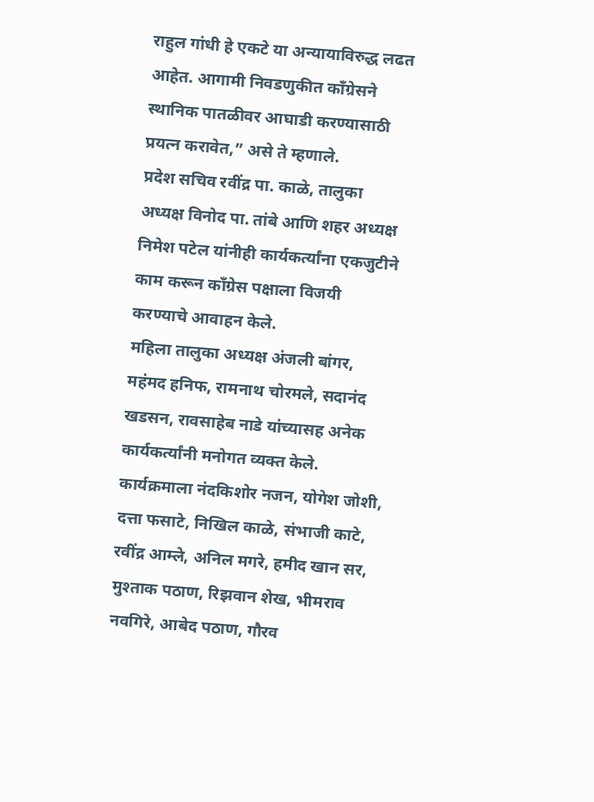राहुल गांधी हे एकटे या अन्यायाविरुद्ध लढत आहेत. आगामी निवडणुकीत काँग्रेसने स्थानिक पातळीवर आघाडी करण्यासाठी प्रयत्न करावेत,” असे ते म्हणाले.
प्रदेश सचिव रवींद्र पा. काळे, तालुका अध्यक्ष विनोद पा. तांबे आणि शहर अध्यक्ष निमेश पटेल यांनीही कार्यकर्त्यांना एकजुटीने काम करून काँग्रेस पक्षाला विजयी करण्याचे आवाहन केले.
महिला तालुका अध्यक्ष अंजली बांगर, महंमद हनिफ, रामनाथ चोरमले, सदानंद खडसन, रावसाहेब नाडे यांच्यासह अनेक कार्यकर्त्यांनी मनोगत व्यक्त केले.
कार्यक्रमाला नंदकिशोर नजन, योगेश जोशी, दत्ता फसाटे, निखिल काळे, संभाजी काटे, रवींद्र आम्ले, अनिल मगरे, हमीद खान सर, मुश्ताक पठाण, रिझवान शेख, भीमराव नवगिरे, आबेद पठाण, गौरव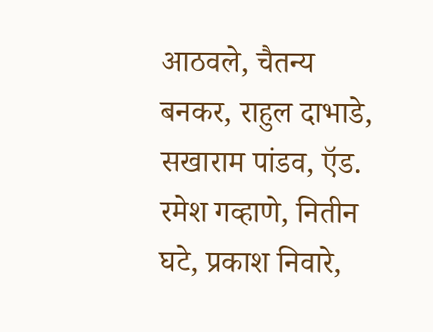आठवले, चैतन्य बनकर, राहुल दाभाडे, सखाराम पांडव, ऍड. रमेश गव्हाणे, नितीन घटे, प्रकाश निवारे,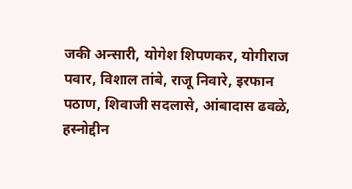जकी अन्सारी, योगेश शिपणकर, योगीराज पवार, विशाल तांबे, राजू निवारे, इरफान पठाण, शिवाजी सदलासे, आंबादास ढवळे, हस्नोद्दीन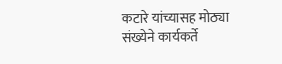कटारे यांच्यासह मोठ्या संख्येने कार्यकर्ते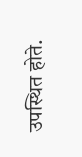उपस्थित होते.